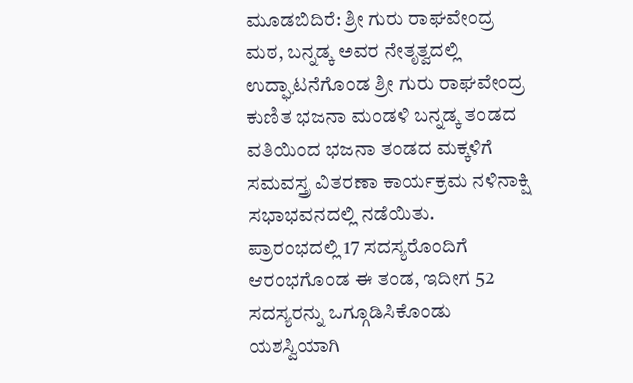ಮೂಡಬಿದಿರೆ: ಶ್ರೀ ಗುರು ರಾಘವೇಂದ್ರ ಮಠ, ಬನ್ನಡ್ಕ ಅವರ ನೇತೃತ್ವದಲ್ಲಿ ಉದ್ಘಾಟನೆಗೊಂಡ ಶ್ರೀ ಗುರು ರಾಘವೇಂದ್ರ ಕುಣಿತ ಭಜನಾ ಮಂಡಳಿ ಬನ್ನಡ್ಕ ತಂಡದ ವತಿಯಿಂದ ಭಜನಾ ತಂಡದ ಮಕ್ಕಳಿಗೆ ಸಮವಸ್ತ್ರ ವಿತರಣಾ ಕಾರ್ಯಕ್ರಮ ನಳಿನಾಕ್ಷಿ ಸಭಾಭವನದಲ್ಲಿ ನಡೆಯಿತು.
ಪ್ರಾರಂಭದಲ್ಲಿ 17 ಸದಸ್ಯರೊಂದಿಗೆ ಆರಂಭಗೊಂಡ ಈ ತಂಡ, ಇದೀಗ 52 ಸದಸ್ಯರನ್ನು ಒಗ್ಗೂಡಿಸಿಕೊಂಡು ಯಶಸ್ವಿಯಾಗಿ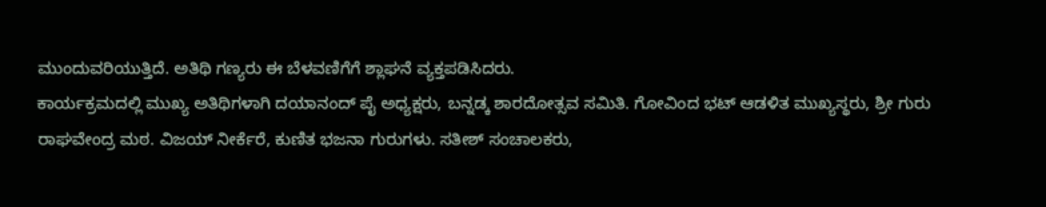ಮುಂದುವರಿಯುತ್ತಿದೆ. ಅತಿಥಿ ಗಣ್ಯರು ಈ ಬೆಳವಣಿಗೆಗೆ ಶ್ಲಾಘನೆ ವ್ಯಕ್ತಪಡಿಸಿದರು.
ಕಾರ್ಯಕ್ರಮದಲ್ಲಿ ಮುಖ್ಯ ಅತಿಥಿಗಳಾಗಿ ದಯಾನಂದ್ ಪೈ ಅಧ್ಯಕ್ಷರು, ಬನ್ನಡ್ಕ ಶಾರದೋತ್ಸವ ಸಮಿತಿ. ಗೋವಿಂದ ಭಟ್ ಆಡಳಿತ ಮುಖ್ಯಸ್ಥರು, ಶ್ರೀ ಗುರು ರಾಘವೇಂದ್ರ ಮಠ. ವಿಜಯ್ ನೀರ್ಕೆರೆ, ಕುಣಿತ ಭಜನಾ ಗುರುಗಳು. ಸತೀಶ್ ಸಂಚಾಲಕರು,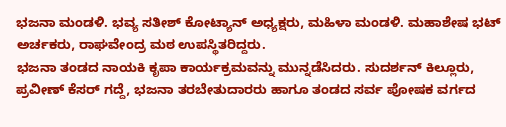ಭಜನಾ ಮಂಡಳಿ. ಭವ್ಯ ಸತೀಶ್ ಕೋಟ್ಯಾನ್ ಅಧ್ಯಕ್ಷರು, ಮಹಿಳಾ ಮಂಡಳಿ. ಮಹಾಶೇಷ ಭಟ್ ಅರ್ಚಕರು, ರಾಘವೇಂದ್ರ ಮಠ ಉಪಸ್ಥಿತರಿದ್ದರು.
ಭಜನಾ ತಂಡದ ನಾಯಕಿ ಕೃಪಾ ಕಾರ್ಯಕ್ರಮವನ್ನು ಮುನ್ನಡೆಸಿದರು. ಸುದರ್ಶನ್ ಕಿಲ್ಲೂರು, ಪ್ರವೀಣ್ ಕೆಸರ್ ಗದ್ದೆ, ಭಜನಾ ತರಬೇತುದಾರರು ಹಾಗೂ ತಂಡದ ಸರ್ವ ಪೋಷಕ ವರ್ಗದ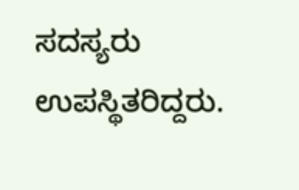ಸದಸ್ಯರು ಉಪಸ್ಥಿತರಿದ್ದರು.